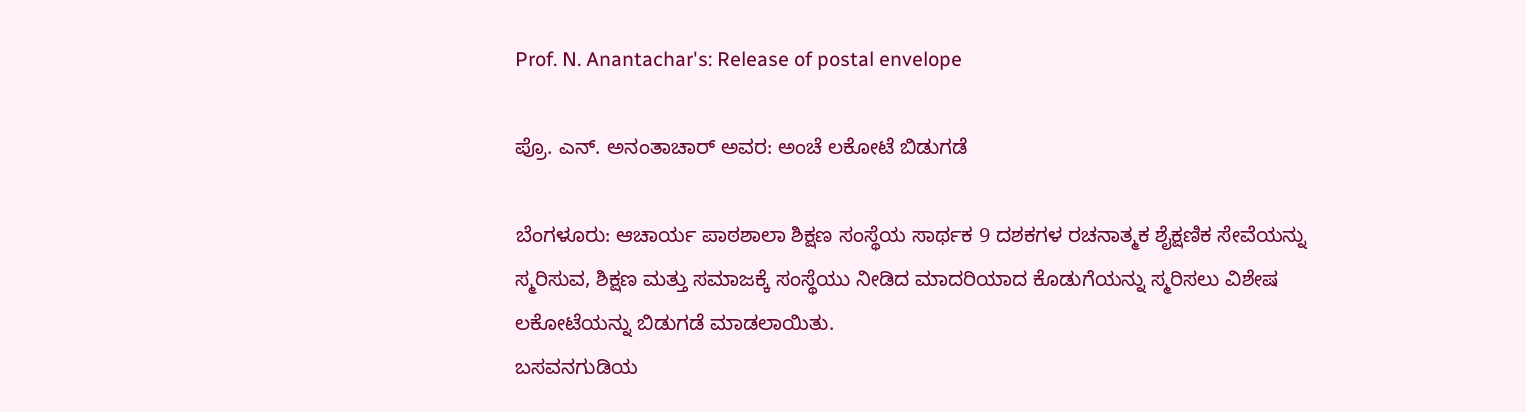Prof. N. Anantachar's: Release of postal envelope

ಪ್ರೊ. ಎನ್. ಅನಂತಾಚಾರ್ ಅವರ: ಅಂಚೆ ಲಕೋಟೆ ಬಿಡುಗಡೆ

ಬೆಂಗಳೂರು: ಆಚಾರ್ಯ ಪಾಠಶಾಲಾ ಶಿಕ್ಷಣ ಸಂಸ್ಥೆಯ ಸಾರ್ಥಕ 9 ದಶಕಗಳ ರಚನಾತ್ಮಕ ಶೈಕ್ಷಣಿಕ ಸೇವೆಯನ್ನು ಸ್ಮರಿಸುವ, ಶಿಕ್ಷಣ ಮತ್ತು ಸಮಾಜಕ್ಕೆ ಸಂಸ್ಥೆಯು ನೀಡಿದ ಮಾದರಿಯಾದ ಕೊಡುಗೆಯನ್ನು ಸ್ಮರಿಸಲು ವಿಶೇಷ ಲಕೋಟೆಯನ್ನು ಬಿಡುಗಡೆ ಮಾಡಲಾಯಿತು.
ಬಸವನಗುಡಿಯ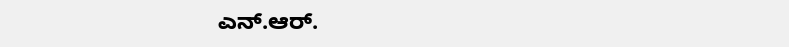ಎನ್.ಆರ್.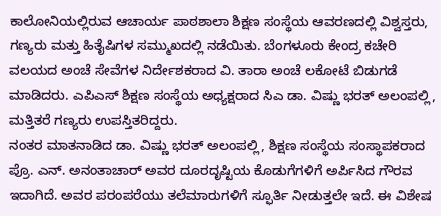ಕಾಲೋನಿಯಲ್ಲಿರುವ ಆಚಾರ್ಯ ಪಾಠಶಾಲಾ ಶಿಕ್ಷಣ ಸಂಸ್ಥೆಯ ಆವರಣದಲ್ಲಿ ವಿಶ್ವಸ್ತರು, ಗಣ್ಯರು ಮತ್ತು ಹಿತೈಷಿಗಳ ಸಮ್ಮುಖದಲ್ಲಿ ನಡೆಯಿತು. ಬೆಂಗಳೂರು ಕೇಂದ್ರ ಕಚೇರಿ ವಲಯದ ಅಂಚೆ ಸೇವೆಗಳ ನಿರ್ದೇಶಕರಾದ ವಿ. ತಾರಾ ಅಂಚೆ ಲಕೋಟೆ ಬಿಡುಗಡೆ ಮಾಡಿದರು. ಎಪಿಎಸ್ ಶಿಕ್ಷಣ ಸಂಸ್ಥೆಯ ಅಧ್ಯಕ್ಷರಾದ ಸಿಎ ಡಾ. ವಿಷ್ಣು ಭರತ್ ಅಲಂಪಲ್ಲಿ, ಮತ್ತಿತರೆ ಗಣ್ಯರು ಉಪಸ್ತಿತರಿದ್ದರು.
ನಂತರ ಮಾತನಾಡಿದ ಡಾ. ವಿಷ್ಣು ಭರತ್ ಅಲಂಪಲ್ಲಿ, ಶಿಕ್ಷಣ ಸಂಸ್ಥೆಯ ಸಂಸ್ಥಾಪಕರಾದ ಪ್ರೊ. ಎನ್. ಅನಂತಾಚಾರ್ ಅವರ ದೂರದೃಷ್ಟಿಯ ಕೊಡುಗೆಗಳಿಗೆ ಅರ್ಪಿಸಿದ ಗೌರವ ಇದಾಗಿದೆ. ಅವರ ಪರಂಪರೆಯು ತಲೆಮಾರುಗಳಿಗೆ ಸ್ಫೂರ್ತಿ ನೀಡುತ್ತಲೇ ಇದೆ. ಈ ವಿಶೇಷ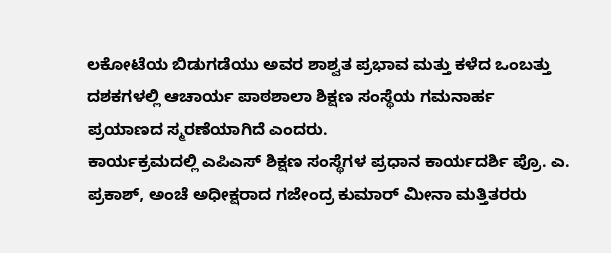ಲಕೋಟೆಯ ಬಿಡುಗಡೆಯು ಅವರ ಶಾಶ್ವತ ಪ್ರಭಾವ ಮತ್ತು ಕಳೆದ ಒಂಬತ್ತು ದಶಕಗಳಲ್ಲಿ ಆಚಾರ್ಯ ಪಾಠಶಾಲಾ ಶಿಕ್ಷಣ ಸಂಸ್ಥೆಯ ಗಮನಾರ್ಹ ಪ್ರಯಾಣದ ಸ್ಮರಣೆಯಾಗಿದೆ ಎಂದರು.
ಕಾರ್ಯಕ್ರಮದಲ್ಲಿ ಎಪಿಎಸ್ ಶಿಕ್ಷಣ ಸಂಸ್ಥೆಗಳ ಪ್ರಧಾನ ಕಾರ್ಯದರ್ಶಿ ಪ್ರೊ. ಎ. ಪ್ರಕಾಶ್, ಅಂಚೆ ಅಧೀಕ್ಷರಾದ ಗಜೇಂದ್ರ ಕುಮಾರ್ ಮೀನಾ ಮತ್ತಿತರರು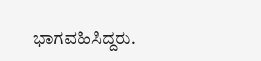ಭಾಗವಹಿಸಿದ್ದರು.